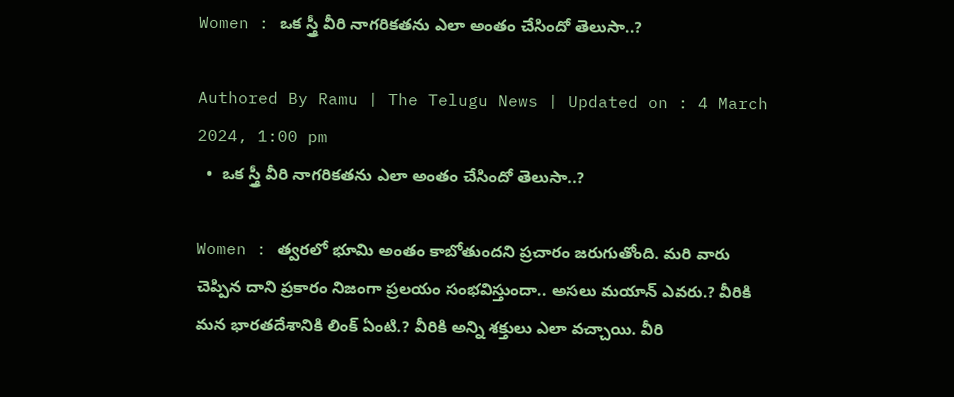Women : ఒక స్త్రీ వీరి నాగరికతను ఎలా అంతం చేసిందో తెలుసా..?

Authored By Ramu | The Telugu News | Updated on : 4 March 2024, 1:00 pm
  •  ఒక స్త్రీ వీరి నాగరికతను ఎలా అంతం చేసిందో తెలుసా..?

Women : త్వరలో భూమి అంతం కాబోతుందని ప్రచారం జరుగుతోంది. మరి వారు చెప్పిన దాని ప్రకారం నిజంగా ప్రలయం సంభవిస్తుందా.. అసలు మయాన్ ఎవరు.? వీరికి మన భారతదేశానికి లింక్ ఏంటి.? వీరికి అన్ని శక్తులు ఎలా వచ్చాయి. వీరి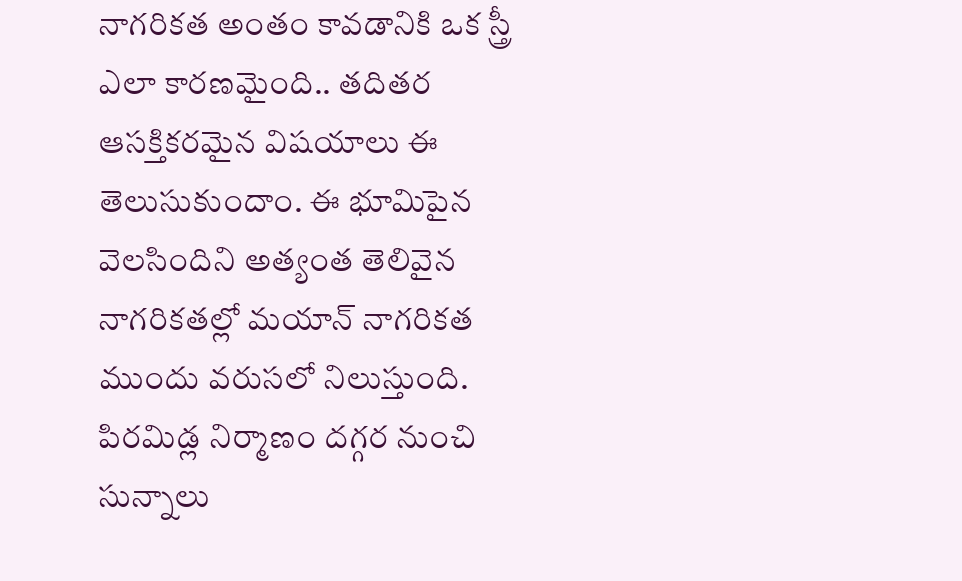నాగరికత అంతం కావడానికి ఒక స్త్రీ ఎలా కారణమైంది.. తదితర ఆసక్తికరమైన విషయాలు ఈ తెలుసుకుందాం. ఈ భూమిపైన వెలసిందిని అత్యంత తెలివైన నాగరికతల్లో మయాన్ నాగరికత ముందు వరుసలో నిలుస్తుంది. పిరమిడ్ల నిర్మాణం దగ్గర నుంచి సున్నాలు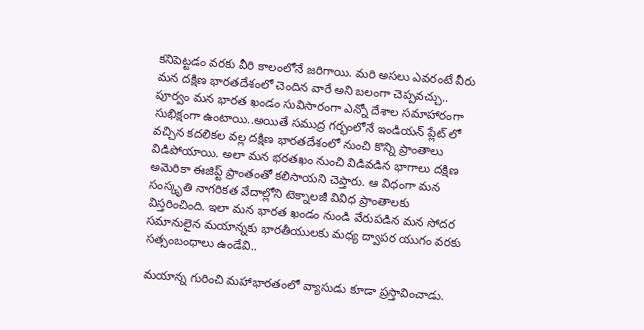కనిపెట్టడం వరకు వీరి కాలంలోనే జరిగాయి. మరి అసలు ఎవరంటే వీరు మన దక్షిణ భారతదేశంలో చెందిన వారే అని బలంగా చెప్పవచ్చు.. పూర్వం మన భారత ఖండం సువిసారంగా ఎన్నో దేశాల సమాహారంగా సుభిక్షంగా ఉంటాయి..అయితే సముద్ర గర్భంలోనే ఇండియన్ ప్లేట్ లో వచ్చిన కదలికల వల్ల దక్షిణ భారతదేశంలో నుంచి కొన్ని ప్రాంతాలు విడిపోయాయి. అలా మన భరతఖం నుంచి విడివడిన భాగాలు దక్షిణ అమెరికా ఈజిప్ట్ ప్రాంతంతో కలిసాయని చెప్తారు. ఆ విధంగా మన సంస్కృతి నాగరికత వేదాల్లోని టెక్నాలజీ వివిధ ప్రాంతాలకు విస్తరించింది. ఇలా మన భారత ఖండం నుండి వేరుపడిన మన సోదర సమానులైన మయాన్నకు భారతీయులకు మధ్య ద్వాపర యుగం వరకు సత్సంబంధాలు ఉండేవి..

మయాన్న గురించి మహాభారతంలో వ్యాసుడు కూడా ప్రస్తావించాడు.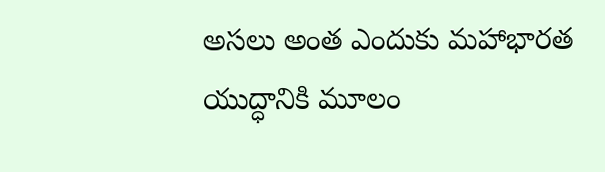అసలు అంత ఎందుకు మహాభారత యుద్ధానికి మూలం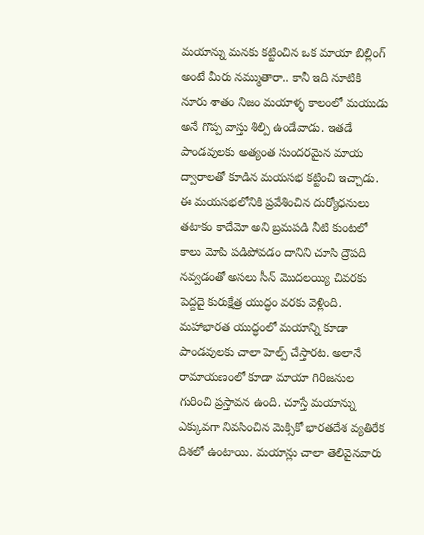మయాన్ను మనకు కట్టించిన ఒక మాయా బిల్లింగ్ అంటే మీరు నమ్ముతారా.. కానీ ఇది నూటికి నూరు శాతం నిజం మయాళ్ళ కాలంలో మయుడు అనే గొప్ప వాస్తు శిల్పి ఉండేవాడు. ఇతడే పాండవులకు అత్యంత సుందరమైన మాయ ద్వారాలతో కూడిన మయసభ కట్టించి ఇచ్చాడు. ఈ మయసభలోనికి ప్రవేశించిన దుర్యోధనులు తటాకం కాదేమో అని బ్రమపడి నీటి కుంటలో కాలు మోపి పడిపోవడం దానిని చూసి ద్రౌపది నవ్వడంతో అసలు సీన్ మొదలయ్యి చివరకు పెద్దదై కురుక్షేత్ర యుద్ధం వరకు వెళ్లింది. మహాభారత యుద్ధంలో మయాన్ని కూడా పాండవులకు చాలా హెల్ప్ చేస్తారట. అలానే రామాయణంలో కూడా మాయా గిరిజనుల గురించి ప్రస్తావన ఉంది. చూస్తే మయాన్ను ఎక్కువగా నివసించిన మెక్సికో భారతదేశ వ్యతిరేక దిశలో ఉంటాయి. మయాన్లు చాలా తెలివైనవారు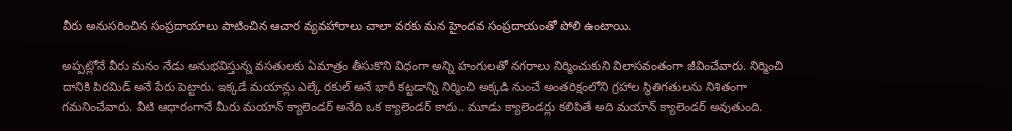వీరు అనుసరించిన సంప్రదాయాలు పాటించిన ఆచార వ్యవహారాలు చాలా వరకు మన హైందవ సంప్రదాయంతో పోలి ఉంటాయి.

అప్పట్లోనే వీరు మనం నేడు అనుభవిస్తున్న వసతులకు ఏమాత్రం తీసుకొని విధంగా అన్ని హంగులతో నగరాలు నిర్మించుకుని విలాసవంతంగా జీవించేవారు. నిర్మించి దానికి పిరమిడ్ అనే పేరు పెట్టారు. ఇక్కడే మయాన్లు ఎల్కే రకుల్ అనే భారీ కట్టడాన్ని నిర్మించి అక్కడి నుంచే అంతరిక్షంలోని గ్రహాల స్థితిగతులను నిశితంగా గమనించేవారు. వీటి ఆధారంగానే మీరు మయాన్ క్యాలెండర్ అనేది ఒక క్యాలెండర్ కాదు.. మూడు క్యాలెండర్లు కలిపితే అది మయాన్ క్యాలెండర్ అవుతుంది.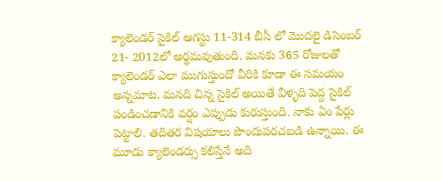క్యాలెండర్ సైకిల్ ఆగస్టు 11-314 బీసీ లో మొదలై డిసెంబర్ 21- 2012లో అర్థమవుతుంది. మనకు 365 రోజులతో క్యాలెండర్ ఎలా ముగుస్తుందో వీరికి కూడా ఈ సమయం అన్నమాట. మనది చిన్న సైకిల్ అయితే వీళ్ళది పెద్ద సైకిల్ పండించడానికి వర్షం ఎప్పుడు కురుస్తుంది. నాకు ఏం పేర్లు పెట్టాలి. తదితర విషయాలు పొందుపరచబడి ఉన్నాయి. ఈ మూడు క్యాలెండర్సు కలిస్తేనే అది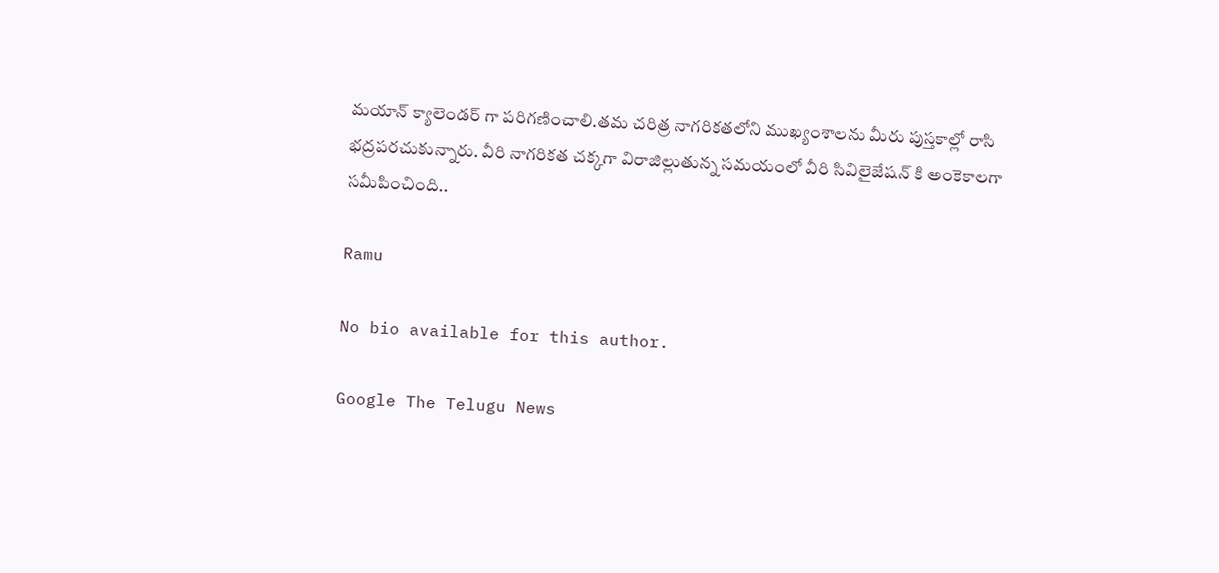మయాన్ క్యాలెండర్ గా పరిగణించాలి.తమ చరిత్ర నాగరికతలోని ముఖ్యంశాలను మీరు పుస్తకాల్లో రాసి భద్రపరచుకున్నారు. వీరి నాగరికత చక్కగా విరాజిల్లుతున్న సమయంలో వీరి సివిలైజేషన్ కి అంకెకాలగా సమీపించింది..

Ramu

No bio available for this author.

Google The Telugu News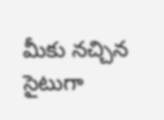మీకు నచ్చిన సైటుగా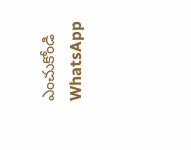ఎంచుకోండి
WhatsApp